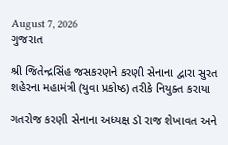August 7, 2026
ગુજરાત

શ્રી જિતેન્દ્રસિંહ જસકરણને કરણી સેનાના દ્વારા સુરત શહેરના મહામંત્રી (યુવા પ્રકોષ્ઠ) તરીકે નિયુક્ત કરાયા

ગતરોજ કરણી સેનાના અધ્યક્ષ ડૉ રાજ શેખાવત અને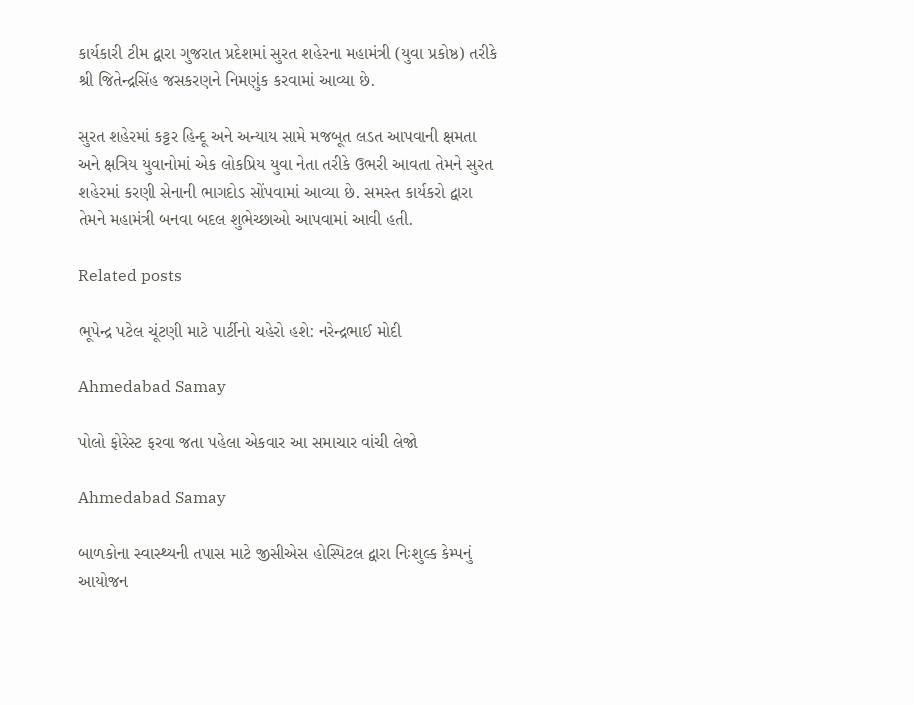કાર્યકારી ટીમ દ્વારા ગુજરાત પ્રદેશમાં સુરત શહેરના મહામંત્રી (યુવા પ્રકોષ્ઠ) તરીકે શ્રી જિતેન્દ્રસિંહ જસકરણને નિમણુંક કરવામાં આવ્યા છે.

સુરત શહેરમાં કટ્ટર હિન્દૂ અને અન્યાય સામે મજબૂત લડત આપવાની ક્ષમતા અને ક્ષત્રિય યુવાનોમાં એક લોકપ્રિય યુવા નેતા તરીકે ઉભરી આવતા તેમને સુરત શહેરમાં કરણી સેનાની ભાગદોડ સોંપવામાં આવ્યા છે. સમસ્ત કાર્યકરો દ્વારા તેમને મહામંત્રી બનવા બદલ શુભેચ્છાઓ આપવામાં આવી હતી.

Related posts

ભૂપેન્‍દ્ર પટેલ ચૂંટણી માટે પાર્ટીનો ચહેરો હશે: નરેન્દ્રભાઈ મોદી

Ahmedabad Samay

પોલો ફોરેસ્ટ ફરવા જતા પહેલા એકવાર આ સમાચાર વાંચી લેજો

Ahmedabad Samay

બાળકોના સ્વાસ્થ્યની તપાસ માટે જીસીએસ હોસ્પિટલ દ્વારા નિઃશુલ્ક કેમ્પનું આયોજન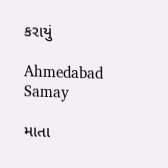કરાયું

Ahmedabad Samay

માતા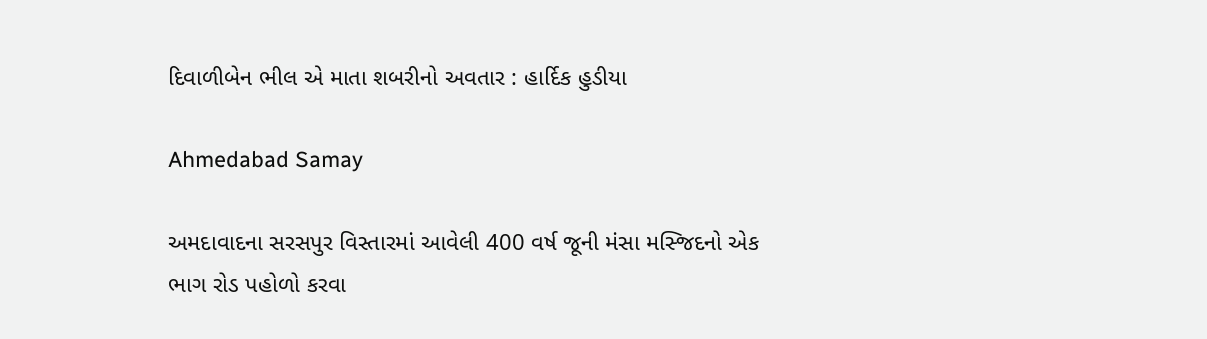દિવાળીબેન ભીલ એ માતા શબરીનો અવતાર : હાર્દિક હુડીયા

Ahmedabad Samay

અમદાવાદના સરસપુર વિસ્તારમાં આવેલી 400 વર્ષ જૂની મંસા મસ્જિદનો એક ભાગ રોડ પહોળો કરવા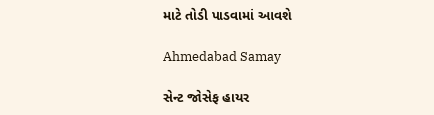માટે તોડી પાડવામાં આવશે

Ahmedabad Samay

સેન્ટ જોસેફ હાયર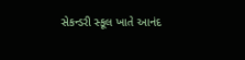સેકન્ડરી સ્કૂલ ખાતે આનંદ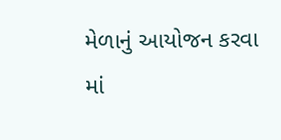મેળાનું આયોજન કરવા માં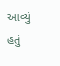આવ્યું હતું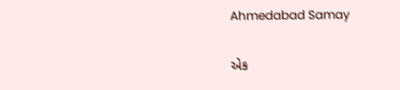Ahmedabad Samay

એક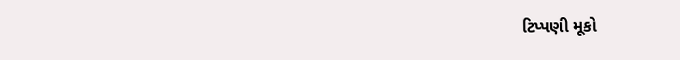ટિપ્પણી મૂકો